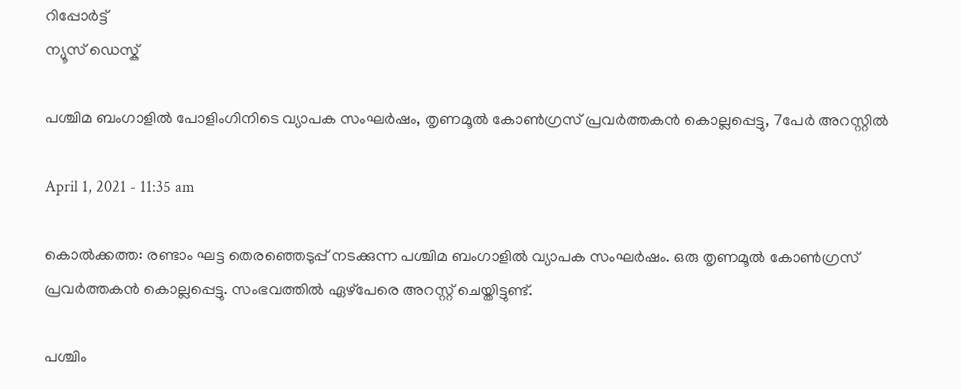റിപ്പോര്‍ട്ട്
ന്യൂസ് ഡെസ്ക്

പശ്ചിമ ബംഗാളില്‍ പോളിംഗിനിടെ വ്യാപക സംഘര്‍ഷം, തൃണമൂല്‍ കോണ്‍ഗ്രസ് പ്രവര്‍ത്തകന്‍ കൊല്ലപ്പെട്ടു, 7പേര്‍ അറസ്റ്റില്‍

April 1, 2021 - 11:35 am

കൊല്‍ക്കത്ത: രണ്ടാം ഘട്ട തെരഞ്ഞെടുപ്പ് നടക്കുന്ന പശ്ചിമ ബംഗാളില്‍ വ്യാപക സംഘര്‍ഷം. ഒരു തൃണമൂല്‍ കോണ്‍ഗ്രസ് പ്രവര്‍ത്തകന്‍ കൊല്ലപ്പെട്ടു. സംഭവത്തില്‍ ഏഴ്‌പേരെ അറസ്റ്റ് ചെയ്തിട്ടുണ്ട്.

പശ്ചിം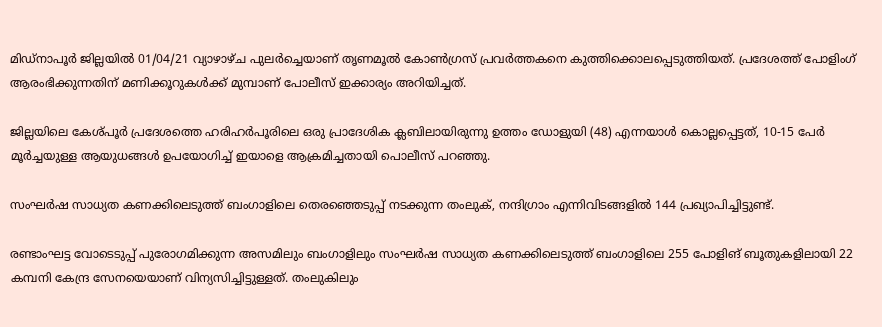മിഡ്നാപൂർ ജില്ലയിൽ 01/04/21 വ്യാഴാഴ്ച പുലർച്ചെയാണ് തൃണമൂൽ കോൺഗ്രസ് പ്രവർത്തകനെ കുത്തിക്കൊലപ്പെടുത്തിയത്. പ്രദേശത്ത് പോളിംഗ് ആരംഭിക്കുന്നതിന് മണിക്കൂറുകൾക്ക് മുമ്പാണ് പോലീസ് ഇക്കാര്യം അറിയിച്ചത്.

ജില്ലയിലെ കേശ്പൂർ പ്രദേശത്തെ ഹരിഹർപൂരിലെ ഒരു പ്രാദേശിക ക്ലബിലായിരുന്നു ഉത്തം ഡോളുയി (48) എന്നയാൾ കൊല്ലപ്പെട്ടത്, 10-15 പേർ മൂർച്ചയുള്ള ആയുധങ്ങൾ ഉപയോഗിച്ച് ഇയാളെ ആക്രമിച്ചതായി പൊലീസ് പറഞ്ഞു.

സംഘര്‍ഷ സാധ്യത കണക്കിലെടുത്ത് ബംഗാളിലെ തെരഞ്ഞെടുപ്പ് നടക്കുന്ന തംലുക്, നന്ദിഗ്രാം എന്നിവിടങ്ങളില്‍ 144 പ്രഖ്യാപിച്ചിട്ടുണ്ട്.

രണ്ടാംഘട്ട വോടെടുപ്പ് പുരോഗമിക്കുന്ന അസമിലും ബംഗാളിലും സംഘര്‍ഷ സാധ്യത കണക്കിലെടുത്ത് ബംഗാളിലെ 255 പോളിങ് ബൂതുകളിലായി 22 കമ്പനി കേന്ദ്ര സേനയെയാണ് വിന്യസിച്ചിട്ടുള്ളത്. തംലുകിലും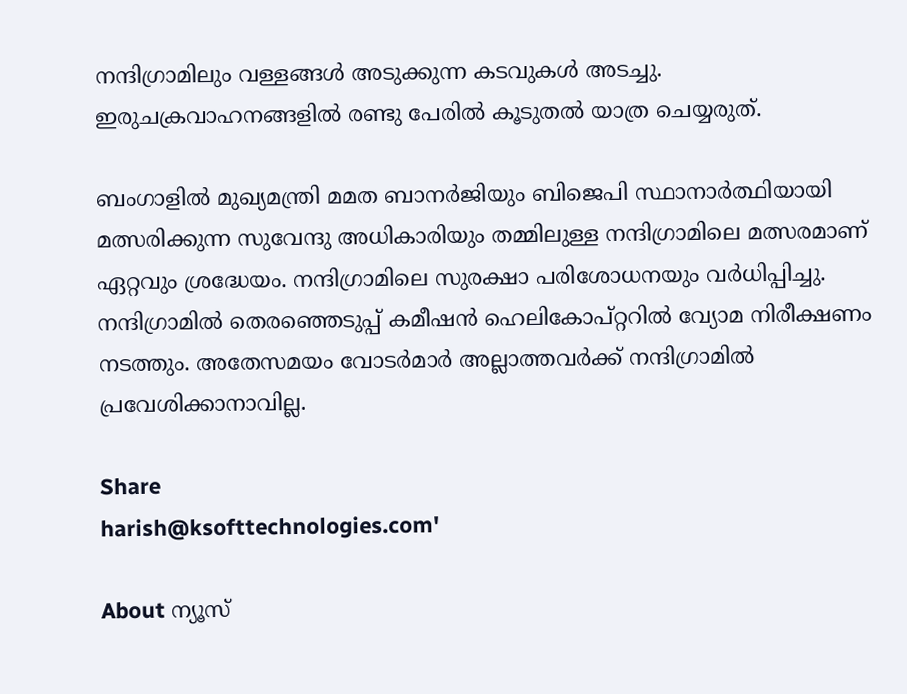നന്ദിഗ്രാമിലും വള്ളങ്ങള്‍ അടുക്കുന്ന കടവുകള്‍ അടച്ചു. ഇരുചക്രവാഹനങ്ങളില്‍ രണ്ടു പേരില്‍ കൂടുതല്‍ യാത്ര ചെയ്യരുത്.

ബംഗാളില്‍ മുഖ്യമന്ത്രി മമത ബാനര്‍ജിയും ബിജെപി സ്ഥാനാര്‍ത്ഥിയായി മത്സരിക്കുന്ന സുവേന്ദു അധികാരിയും തമ്മിലുള്ള നന്ദിഗ്രാമിലെ മത്സരമാണ് ഏറ്റവും ശ്രദ്ധേയം. നന്ദിഗ്രാമിലെ സുരക്ഷാ പരിശോധനയും വര്‍ധിപ്പിച്ചു. നന്ദിഗ്രാമില്‍ തെരഞ്ഞെടുപ്പ് കമീഷന്‍ ഹെലികോപ്റ്ററില്‍ വ്യോമ നിരീക്ഷണം നടത്തും. അതേസമയം വോടര്‍മാര്‍ അല്ലാത്തവര്‍ക്ക് നന്ദിഗ്രാമില്‍ പ്രവേശിക്കാനാവില്ല.

Share
harish@ksofttechnologies.com'

About ന്യൂസ്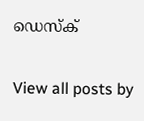ഡെസ്ക്

View all posts by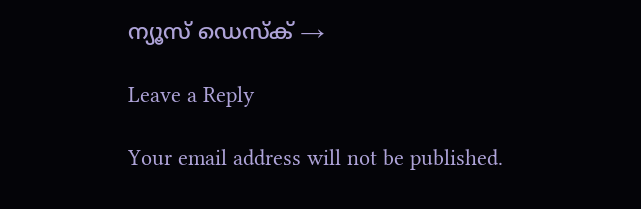ന്യൂസ് ഡെസ്ക് →

Leave a Reply

Your email address will not be published.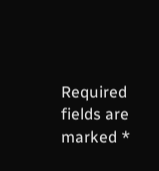Required fields are marked *